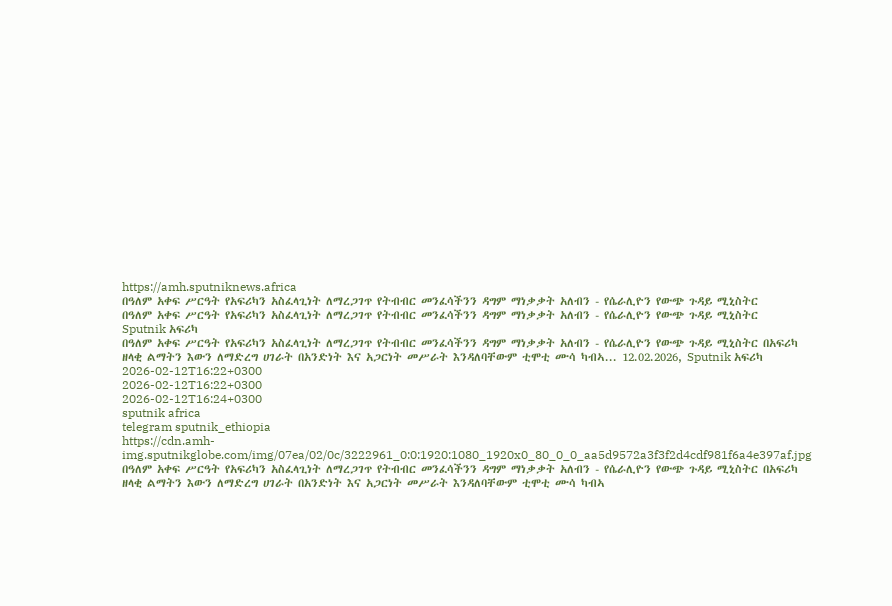https://amh.sputniknews.africa
በዓለም አቀፍ ሥርዓት የአፍሪካን አስፈላጊነት ለማረጋገጥ የትብብር መንፈሳችንን ዳግም ማነቃቃት አለብን - የሴራሊዮን የውጭ ጉዳይ ሚኒስትር
በዓለም አቀፍ ሥርዓት የአፍሪካን አስፈላጊነት ለማረጋገጥ የትብብር መንፈሳችንን ዳግም ማነቃቃት አለብን - የሴራሊዮን የውጭ ጉዳይ ሚኒስትር
Sputnik አፍሪካ
በዓለም አቀፍ ሥርዓት የአፍሪካን አስፈላጊነት ለማረጋገጥ የትብብር መንፈሳችንን ዳግም ማነቃቃት አለብን - የሴራሊዮን የውጭ ጉዳይ ሚኒስትር በአፍሪካ ዘላቂ ልማትን እውን ለማድረግ ሀገራት በአንድነት እና አጋርነት መሥራት እንዳለባቸውም ቲሞቲ ሙሳ ካብኣ... 12.02.2026, Sputnik አፍሪካ
2026-02-12T16:22+0300
2026-02-12T16:22+0300
2026-02-12T16:24+0300
sputnik africa
telegram sputnik_ethiopia
https://cdn.amh-img.sputnikglobe.com/img/07ea/02/0c/3222961_0:0:1920:1080_1920x0_80_0_0_aa5d9572a3f3f2d4cdf981f6a4e397af.jpg
በዓለም አቀፍ ሥርዓት የአፍሪካን አስፈላጊነት ለማረጋገጥ የትብብር መንፈሳችንን ዳግም ማነቃቃት አለብን - የሴራሊዮን የውጭ ጉዳይ ሚኒስትር በአፍሪካ ዘላቂ ልማትን እውን ለማድረግ ሀገራት በአንድነት እና አጋርነት መሥራት እንዳለባቸውም ቲሞቲ ሙሳ ካብኣ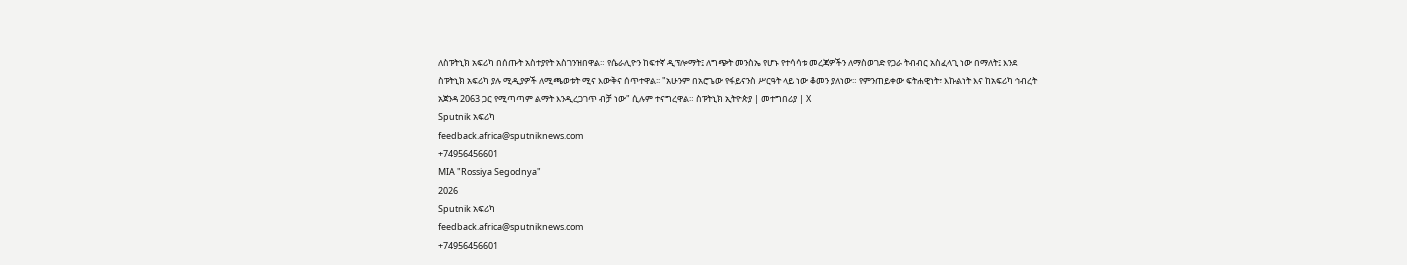ለስፑትኒክ አፍሪካ በሰጡት አስተያየት አስገንዝበዋል። የሴራሊዮን ከፍተኛ ዲፕሎማት፤ ለግጭት መንስኤ የሆኑ የተሳሳቱ መረጃዎችን ለማስወገድ የጋራ ትብብር አስፈላጊ ነው በማለት፤ እንደ ስፑትኒክ አፍሪካ ያሉ ሚዲያዎች ለሚጫወቱት ሚና እውቅና ሰጥተዋል፡፡ "አሁንም በአሮጌው የፋይናንስ ሥርዓት ላይ ነው ቆመን ያለነው። የምንጠይቀው ፍትሐዊነት፣ እኩልነት እና ከአፍሪካ ኅብረት አጀንዳ 2063 ጋር የሚጣጣም ልማት እንዲረጋገጥ ብቻ ነው" ሲሉም ተናግረዋል። ስፑትኒክ ኢትዮጵያ | መተግበሪያ | X
Sputnik አፍሪካ
feedback.africa@sputniknews.com
+74956456601
MIA "Rossiya Segodnya"
2026
Sputnik አፍሪካ
feedback.africa@sputniknews.com
+74956456601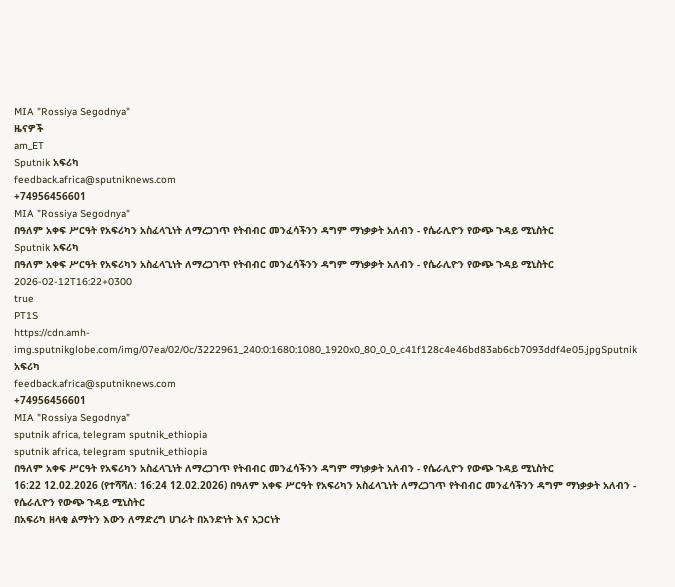MIA "Rossiya Segodnya"
ዜናዎች
am_ET
Sputnik አፍሪካ
feedback.africa@sputniknews.com
+74956456601
MIA "Rossiya Segodnya"
በዓለም አቀፍ ሥርዓት የአፍሪካን አስፈላጊነት ለማረጋገጥ የትብብር መንፈሳችንን ዳግም ማነቃቃት አለብን - የሴራሊዮን የውጭ ጉዳይ ሚኒስትር
Sputnik አፍሪካ
በዓለም አቀፍ ሥርዓት የአፍሪካን አስፈላጊነት ለማረጋገጥ የትብብር መንፈሳችንን ዳግም ማነቃቃት አለብን - የሴራሊዮን የውጭ ጉዳይ ሚኒስትር
2026-02-12T16:22+0300
true
PT1S
https://cdn.amh-img.sputnikglobe.com/img/07ea/02/0c/3222961_240:0:1680:1080_1920x0_80_0_0_c41f128c4e46bd83ab6cb7093ddf4e05.jpgSputnik አፍሪካ
feedback.africa@sputniknews.com
+74956456601
MIA "Rossiya Segodnya"
sputnik africa, telegram sputnik_ethiopia
sputnik africa, telegram sputnik_ethiopia
በዓለም አቀፍ ሥርዓት የአፍሪካን አስፈላጊነት ለማረጋገጥ የትብብር መንፈሳችንን ዳግም ማነቃቃት አለብን - የሴራሊዮን የውጭ ጉዳይ ሚኒስትር
16:22 12.02.2026 (የተሻሻለ: 16:24 12.02.2026) በዓለም አቀፍ ሥርዓት የአፍሪካን አስፈላጊነት ለማረጋገጥ የትብብር መንፈሳችንን ዳግም ማነቃቃት አለብን - የሴራሊዮን የውጭ ጉዳይ ሚኒስትር
በአፍሪካ ዘላቂ ልማትን እውን ለማድረግ ሀገራት በአንድነት እና አጋርነት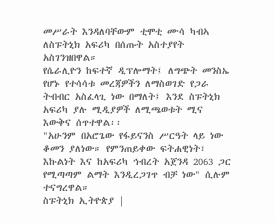መሥራት እንዳለባቸውም ቲሞቲ ሙሳ ካብኣ ለስፑትኒክ አፍሪካ በሰጡት አስተያየት አስገንዝበዋል።
የሴራሊዮን ከፍተኛ ዲፕሎማት፤ ለግጭት መንስኤ የሆኑ የተሳሳቱ መረጃዎችን ለማስወገድ የጋራ ትብብር አስፈላጊ ነው በማለት፤ እንደ ስፑትኒክ አፍሪካ ያሉ ሚዲያዎች ለሚጫወቱት ሚና እውቅና ሰጥተዋል፡፡
"አሁንም በአሮጌው የፋይናንስ ሥርዓት ላይ ነው ቆመን ያለነው። የምንጠይቀው ፍትሐዊነት፣ እኩልነት እና ከአፍሪካ ኅብረት አጀንዳ 2063 ጋር የሚጣጣም ልማት እንዲረጋገጥ ብቻ ነው" ሲሉም ተናግረዋል።
ስፑትኒክ ኢትዮጵያ |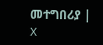መተግበሪያ | X